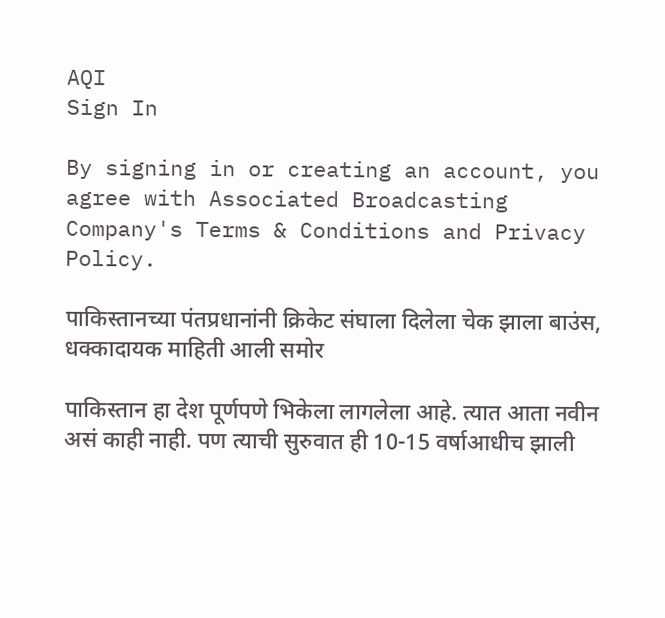AQI
Sign In

By signing in or creating an account, you agree with Associated Broadcasting Company's Terms & Conditions and Privacy Policy.

पाकिस्तानच्या पंतप्रधानांनी क्रिकेट संघाला दिलेला चेक झाला बाउंस, धक्कादायक माहिती आली समोर

पाकिस्तान हा देश पूर्णपणे भिकेला लागलेला आहे. त्यात आता नवीन असं काही नाही. पण त्याची सुरुवात ही 10-15 वर्षाआधीच झाली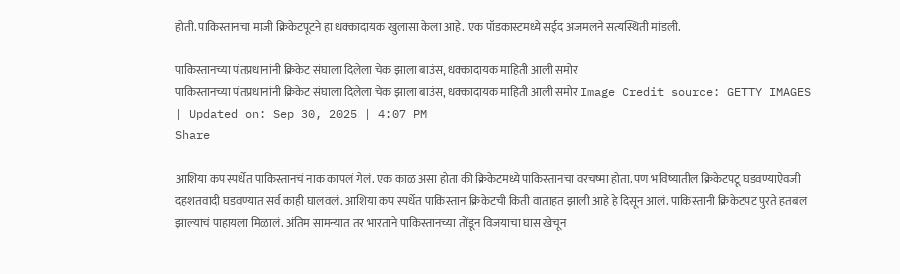होती. पाकिस्तानचा माजी क्रिकेटपूटने हा धक्कादायक खुलासा केला आहे. एक पॉडकास्टमध्ये सईद अजमलने सत्यस्थिती मांडली.

पाकिस्तानच्या पंतप्रधानांनी क्रिकेट संघाला दिलेला चेक झाला बाउंस, धक्कादायक माहिती आली समोर
पाकिस्तानच्या पंतप्रधानांनी क्रिकेट संघाला दिलेला चेक झाला बाउंस, धक्कादायक माहिती आली समोर Image Credit source: GETTY IMAGES
| Updated on: Sep 30, 2025 | 4:07 PM
Share

आशिया कप स्पर्धेत पाकिस्तानचं नाक कापलं गेलं. एक काळ असा होता की क्रिकेटमध्ये पाकिस्तानचा वरचष्मा होता. पण भविष्यातील क्रिकेटपटू घडवण्याऐवजी दहशतवादी घडवण्यात सर्व काही घालवलं. आशिया कप स्पर्धेत पाकिस्तान क्रिकेटची किती वाताहत झाली आहे हे दिसून आलं. पाकिस्तानी क्रिकेटपट पुरते हतबल झाल्याचं पाहायला मिळालं. अंतिम सामन्यात तर भारताने पाकिस्तानच्या तोंडून विजयाचा घास खेचून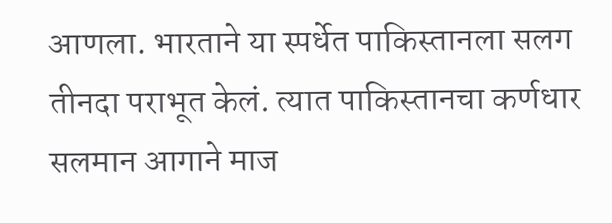आणला. भारताने या स्पर्धेत पाकिस्तानला सलग तीनदा पराभूत केलं. त्यात पाकिस्तानचा कर्णधार सलमान आगाने माज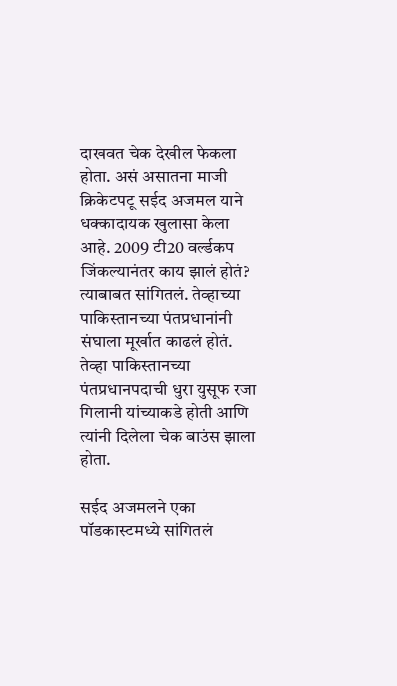दाखवत चेक देखील फेकला होता. असं असातना माजी क्रिकेटपटू सईद अजमल याने धक्कादायक खुलासा केला आहे. 2009 टी20 वर्ल्डकप जिंकल्यानंतर काय झालं होतं? त्याबाबत सांगितलं. तेव्हाच्या पाकिस्तानच्या पंतप्रधानांनी संघाला मूर्खात काढलं होतं. तेव्हा पाकिस्तानच्या पंतप्रधानपदाची धुरा युसूफ रजा गिलानी यांच्याकडे होती आणि त्यांनी दिलेला चेक बाउंस झाला होता.

सईद अजमलने एका पॉडकास्टमध्ये सांगितलं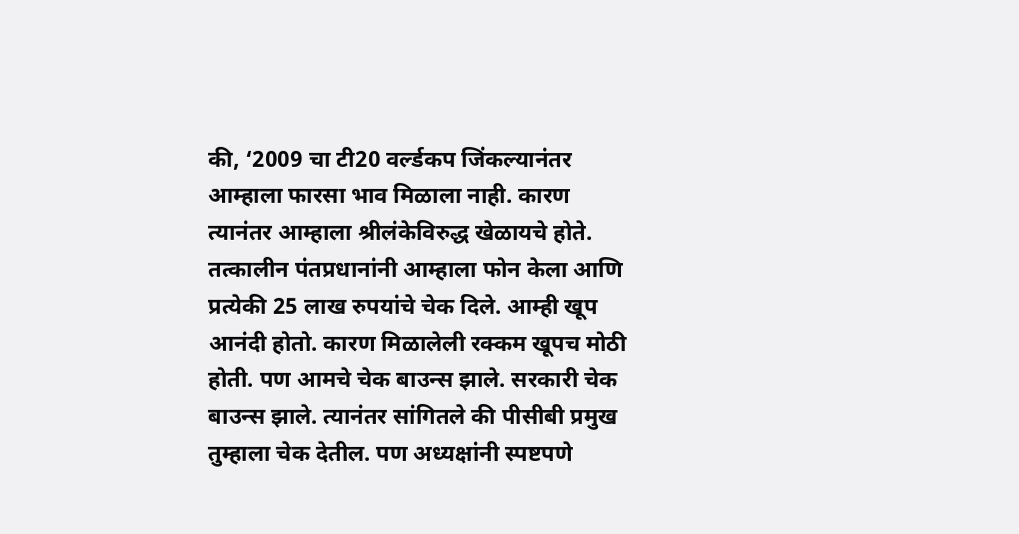की, ‘2009 चा टी20 वर्ल्डकप जिंकल्यानंतर आम्हाला फारसा भाव मिळाला नाही. कारण त्यानंतर आम्हाला श्रीलंकेविरुद्ध खेळायचे होते. तत्कालीन पंतप्रधानांनी आम्हाला फोन केला आणि प्रत्येकी 25 लाख रुपयांचे चेक दिले. आम्ही खूप आनंदी होतो. कारण मिळालेली रक्कम खूपच मोठी होती. पण आमचे चेक बाउन्स झाले. सरकारी चेक बाउन्स झाले. त्यानंतर सांगितले की पीसीबी प्रमुख तुम्हाला चेक देतील. पण अध्यक्षांनी स्पष्टपणे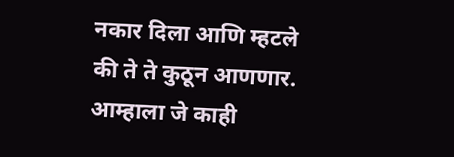नकार दिला आणि म्हटले की ते ते कुठून आणणार. आम्हाला जे काही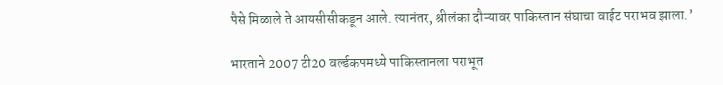पैसे मिळाले ते आयसीसीकडून आले. त्यानंतर, श्रीलंका दौऱ्यावर पाकिस्तान संघाचा वाईट पराभव झाला.’

भारताने 2007 टी20 वर्ल्डकपमध्ये पाकिस्तानला पराभूत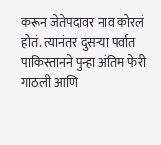करून जेतेपदावर नाव कोरलं होतं. त्यानंतर दुसऱ्या पर्वात पाकिस्तानने पुन्हा अंतिम फेरी गाठली आणि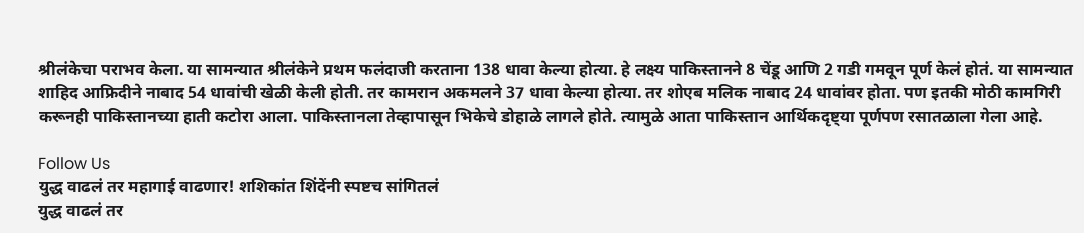श्रीलंकेचा पराभव केला. या सामन्यात श्रीलंकेने प्रथम फलंदाजी करताना 138 धावा केल्या होत्या. हे लक्ष्य पाकिस्तानने 8 चेंडू आणि 2 गडी गमवून पूर्ण केलं होतं. या सामन्यात शाहिद आफ्रिदीने नाबाद 54 धावांची खेळी केली होती. तर कामरान अकमलने 37 धावा केल्या होत्या. तर शोएब मलिक नाबाद 24 धावांवर होता. पण इतकी मोठी कामगिरी करूनही पाकिस्तानच्या हाती कटोरा आला. पाकिस्तानला तेव्हापासून भिकेचे डोहाळे लागले होते. त्यामुळे आता पाकिस्तान आर्थिकदृष्ट्या पूर्णपण रसातळाला गेला आहे.

Follow Us
युद्ध वाढलं तर महागाई वाढणार! शशिकांत शिंदेंनी स्पष्टच सांगितलं
युद्ध वाढलं तर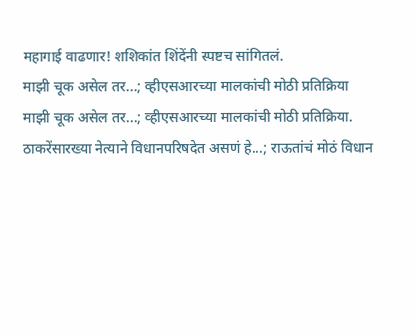महागाई वाढणार! शशिकांत शिंदेंनी स्पष्टच सांगितलं.
माझी चूक असेल तर...; व्हीएसआरच्या मालकांची मोठी प्रतिक्रिया
माझी चूक असेल तर...; व्हीएसआरच्या मालकांची मोठी प्रतिक्रिया.
ठाकरेंसारख्या नेत्याने विधानपरिषदेत असणं हे...; राऊतांचं मोठं विधान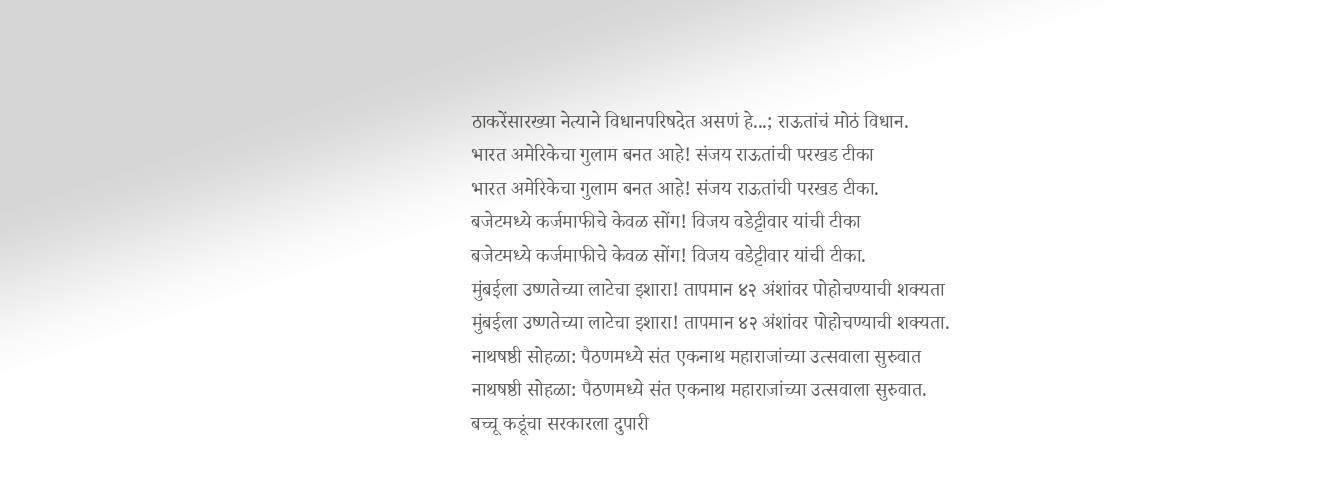ठाकरेंसारख्या नेत्याने विधानपरिषदेत असणं हे...; राऊतांचं मोठं विधान.
भारत अमेरिकेचा गुलाम बनत आहे! संजय राऊतांची परखड टीका
भारत अमेरिकेचा गुलाम बनत आहे! संजय राऊतांची परखड टीका.
बजेटमध्ये कर्जमाफीचे केवळ सोंग! विजय वडेट्टीवार यांची टीका
बजेटमध्ये कर्जमाफीचे केवळ सोंग! विजय वडेट्टीवार यांची टीका.
मुंबईला उष्णतेच्या लाटेचा इशारा! तापमान ४२ अंशांवर पोहोचण्याची शक्यता
मुंबईला उष्णतेच्या लाटेचा इशारा! तापमान ४२ अंशांवर पोहोचण्याची शक्यता.
नाथषष्ठी सोहळा: पैठणमध्ये संत एकनाथ महाराजांच्या उत्सवाला सुरुवात
नाथषष्ठी सोहळा: पैठणमध्ये संत एकनाथ महाराजांच्या उत्सवाला सुरुवात.
बच्चू कडूंचा सरकारला दुपारी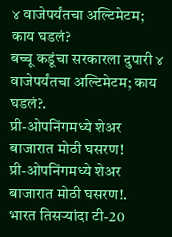४ वाजेपर्यंतचा अल्टिमेटम; काय घडलं?
बच्चू कडूंचा सरकारला दुपारी ४ वाजेपर्यंतचा अल्टिमेटम; काय घडलं?.
प्री-ओपनिंगमध्ये शेअर बाजारात मोठी घसरण!
प्री-ओपनिंगमध्ये शेअर बाजारात मोठी घसरण!.
भारत तिसऱ्यांदा टी-20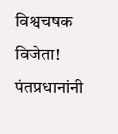विश्वचषक विजेता! पंतप्रधानांनी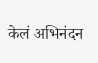केलं अभिनंदन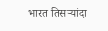भारत तिसऱ्यांदा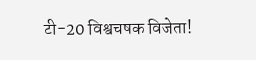टी-20 विश्वचषक विजेता!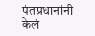पंतप्रधानांनी केलं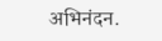अभिनंदन.